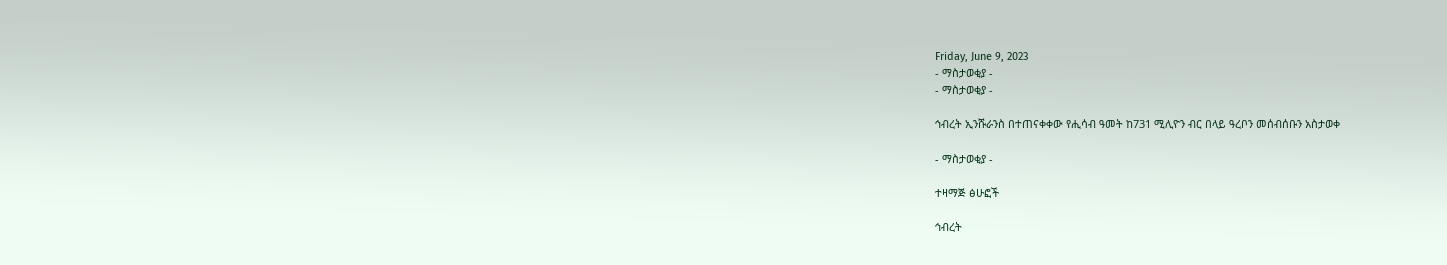Friday, June 9, 2023
- ማስታወቂያ -
- ማስታወቂያ -

ኅብረት ኢንሹራንስ በተጠናቀቀው የሒሳብ ዓመት ከ731 ሚሊዮን ብር በላይ ዓረቦን መሰብሰቡን አስታወቀ

- ማስታወቂያ -

ተዛማጅ ፅሁፎች

ኅብረት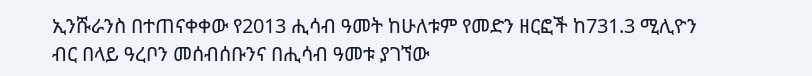ኢንሹራንስ በተጠናቀቀው የ2013 ሒሳብ ዓመት ከሁለቱም የመድን ዘርፎች ከ731.3 ሚሊዮን ብር በላይ ዓረቦን መሰብሰቡንና በሒሳብ ዓመቱ ያገኘው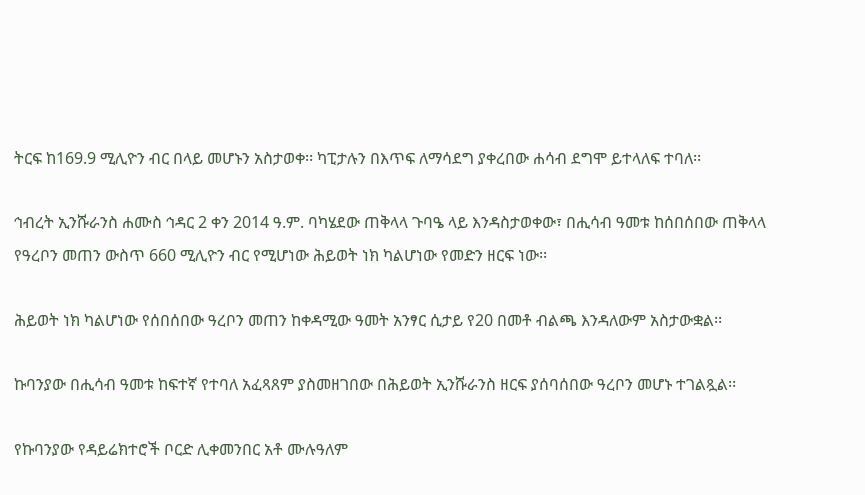ትርፍ ከ169.9 ሚሊዮን ብር በላይ መሆኑን አስታወቀ፡፡ ካፒታሉን በእጥፍ ለማሳደግ ያቀረበው ሐሳብ ደግሞ ይተላለፍ ተባለ፡፡

ኅብረት ኢንሹራንስ ሐሙስ ኅዳር 2 ቀን 2014 ዓ.ም. ባካሄደው ጠቅላላ ጉባዔ ላይ እንዳስታወቀው፣ በሒሳብ ዓመቱ ከሰበሰበው ጠቅላላ የዓረቦን መጠን ውስጥ 660 ሚሊዮን ብር የሚሆነው ሕይወት ነክ ካልሆነው የመድን ዘርፍ ነው፡፡

ሕይወት ነክ ካልሆነው የሰበሰበው ዓረቦን መጠን ከቀዳሚው ዓመት አንፃር ሲታይ የ20 በመቶ ብልጫ እንዳለውም አስታውቋል፡፡

ኩባንያው በሒሳብ ዓመቱ ከፍተኛ የተባለ አፈጻጸም ያስመዘገበው በሕይወት ኢንሹራንስ ዘርፍ ያሰባሰበው ዓረቦን መሆኑ ተገልጿል፡፡

የኩባንያው የዳይሬክተሮች ቦርድ ሊቀመንበር አቶ ሙሉዓለም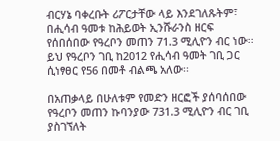ብርሃኔ ባቀረቡት ሪፖርታቸው ላይ እንደገለጹትም፣ በሒሳብ ዓመቱ ከሕይወት ኢንሹራንስ ዘርፍ የሰበሰበው የዓረቦን መጠን 71.3 ሚሊዮን ብር ነው፡፡ ይህ የዓረቦን ገቢ ከ2012 የሒሳብ ዓመት ገቢ ጋር ሲነፃፀር የ56 በመቶ ብልጫ አለው፡፡

በአጠቃላይ በሁለቱም የመድን ዘርፎች ያሰባሰበው የዓረቦን መጠን ኩባንያው 731.3 ሚሊዮን ብር ገቢ ያስገኘለት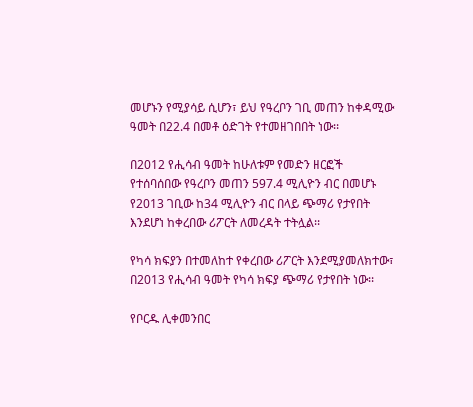መሆኑን የሚያሳይ ሲሆን፣ ይህ የዓረቦን ገቢ መጠን ከቀዳሚው ዓመት በ22.4 በመቶ ዕድገት የተመዘገበበት ነው፡፡

በ2012 የሒሳብ ዓመት ከሁለቱም የመድን ዘርፎች የተሰባሰበው የዓረቦን መጠን 597.4 ሚሊዮን ብር በመሆኑ የ2013 ገቢው ከ34 ሚሊዮን ብር በላይ ጭማሪ የታየበት እንደሆነ ከቀረበው ሪፖርት ለመረዳት ተትሏል፡፡

የካሳ ክፍያን በተመለከተ የቀረበው ሪፖርት እንደሚያመለክተው፣ በ2013 የሒሳብ ዓመት የካሳ ክፍያ ጭማሪ የታየበት ነው፡፡

የቦርዱ ሊቀመንበር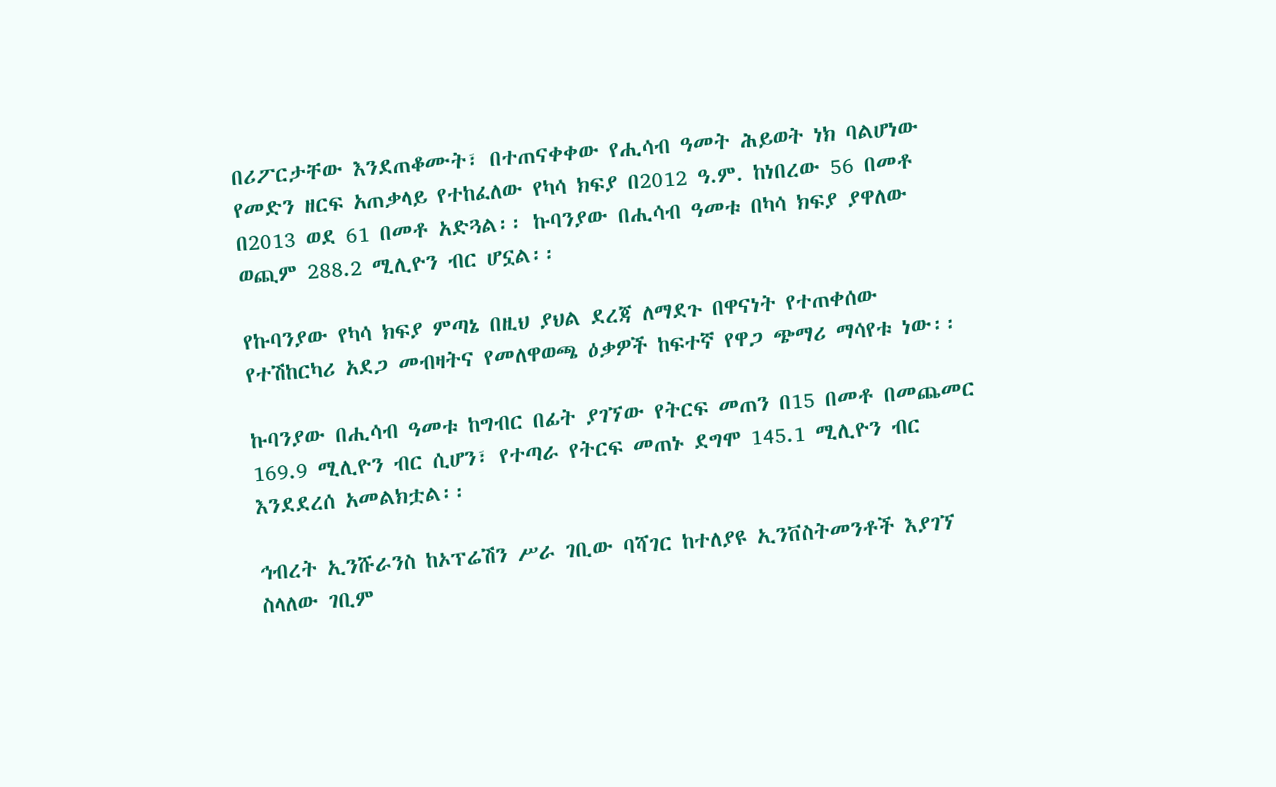በሪፖርታቸው እንደጠቆሙት፣ በተጠናቀቀው የሒሳብ ዓመት ሕይወት ነክ ባልሆነው የመድን ዘርፍ አጠቃላይ የተከፈለው የካሳ ክፍያ በ2012 ዓ.ም. ከነበረው 56 በመቶ በ2013 ወደ 61 በመቶ አድጓል፡፡ ኩባንያው በሒሳብ ዓመቱ በካሳ ክፍያ ያዋለው ወጪም 288.2 ሚሊዮን ብር ሆኗል፡፡

የኩባንያው የካሳ ክፍያ ምጣኔ በዚህ ያህል ደረጃ ለማደጉ በዋናነት የተጠቀሰው የተሽከርካሪ አደጋ መብዛትና የመለዋወጫ ዕቃዎች ከፍተኛ የዋጋ ጭማሪ ማሳየቱ ነው፡፡

ኩባንያው በሒሳብ ዓመቱ ከግብር በፊት ያገኘው የትርፍ መጠን በ15 በመቶ በመጨመር 169.9 ሚሊዮን ብር ሲሆን፣ የተጣራ የትርፍ መጠኑ ደግሞ 145.1 ሚሊዮን ብር እንደደረሰ አመልክቷል፡፡

ኅብረት ኢንሹራንስ ከኦፕሬሽን ሥራ ገቢው ባሻገር ከተለያዩ ኢንቨስትመንቶች እያገኘ ስላለው ገቢም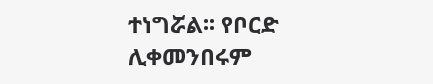ተነግሯል፡፡ የቦርድ ሊቀመንበሩም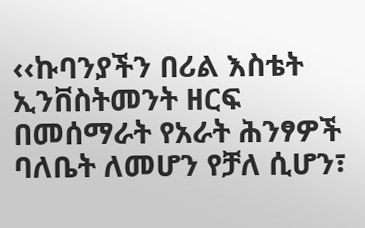‹‹ኩባንያችን በሪል እስቴት ኢንቨስትመንት ዘርፍ በመሰማራት የአራት ሕንፃዎች ባለቤት ለመሆን የቻለ ሲሆን፣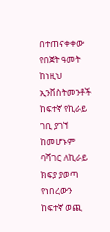በተጠናቀቀው የበጀት ዓመት ከነዚህ ኢንቨስትመንቶች ከፍተኛ የኪራይ ገቢ ያገኘ ከመሆኑም ባሻገር ለኪራይ ክፍያ ያወጣ የነበረውን ከፍተኛ ወጪ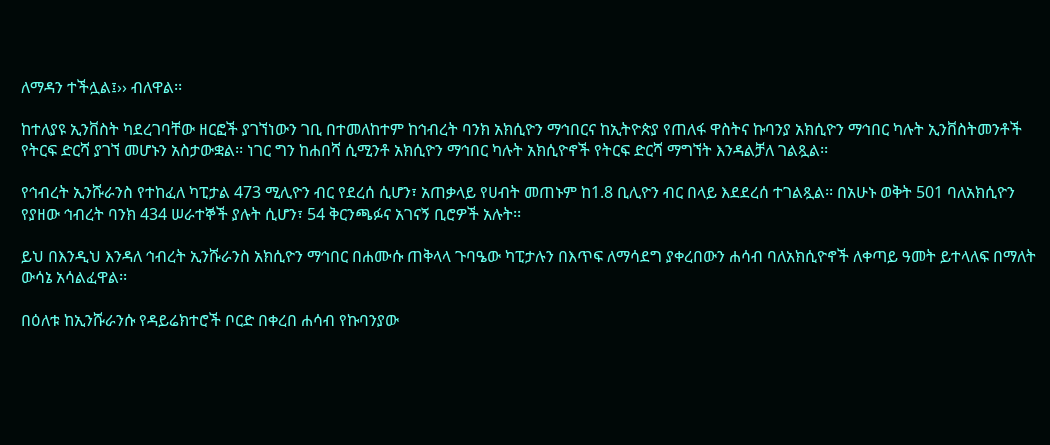ለማዳን ተችሏል፤›› ብለዋል፡፡

ከተለያዩ ኢንቨስት ካደረገባቸው ዘርፎች ያገኘነውን ገቢ በተመለከተም ከኅብረት ባንክ አክሲዮን ማኅበርና ከኢትዮጵያ የጠለፋ ዋስትና ኩባንያ አክሲዮን ማኅበር ካሉት ኢንቨስትመንቶች የትርፍ ድርሻ ያገኘ መሆኑን አስታውቋል፡፡ ነገር ግን ከሐበሻ ሲሚንቶ አክሲዮን ማኅበር ካሉት አክሲዮኖች የትርፍ ድርሻ ማግኘት እንዳልቻለ ገልጿል፡፡

የኅብረት ኢንሹራንስ የተከፈለ ካፒታል 473 ሚሊዮን ብር የደረሰ ሲሆን፣ አጠቃላይ የሀብት መጠኑም ከ1.8 ቢሊዮን ብር በላይ እደደረሰ ተገልጿል፡፡ በአሁኑ ወቅት 501 ባለአክሲዮን የያዘው ኅብረት ባንክ 434 ሠራተኞች ያሉት ሲሆን፣ 54 ቅርንጫፉና አገናኝ ቢሮዎች አሉት፡፡

ይህ በእንዲህ እንዳለ ኅብረት ኢንሹራንስ አክሲዮን ማኅበር በሐሙሱ ጠቅላላ ጉባዔው ካፒታሉን በእጥፍ ለማሳደግ ያቀረበውን ሐሳብ ባለአክሲዮኖች ለቀጣይ ዓመት ይተላለፍ በማለት ውሳኔ አሳልፈዋል፡፡

በዕለቱ ከኢንሹራንሱ የዳይሬክተሮች ቦርድ በቀረበ ሐሳብ የኩባንያው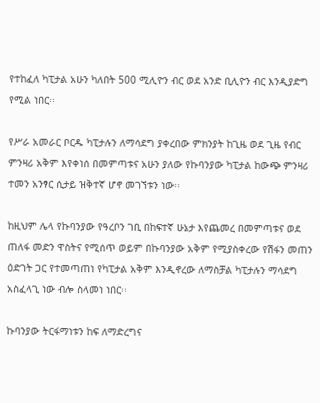የተከፈለ ካፒታል አሁን ካለበት 500 ሚሊዮን ብር ወደ አንድ ቢሊዮን ብር እንዲያድግ የሚል ነበር፡፡

የሥራ አመራር ቦርዱ ካፒታሉን ለማሳደግ ያቀረበው ምክንያት ከጊዜ ወደ ጊዜ የብር ምንዛሪ አቅም እየቀነሰ በመምጣቱና አሁን ያለው የኩባንያው ካፒታል ከውጭ ምንዛሪ ተመን አንፃር ሲታይ ዝቅተኛ ሆኖ መገኘቱን ነው፡፡

ከዚህም ሌላ የኩባንያው የዓረቦን ገቢ በከፍተኛ ሁኔታ እየጨመረ በመምጣቱና ወደ ጠለፋ መድን ዋስትና የሚሰጥ ወይም በኩባንያው አቅም የሚያስቀረው የሽፋን መጠን ዕድገት ጋር የተመጣጠነ የካፒታል አቅም እንዲኖረው ለማስቻል ካፒታሉን ማሳደግ አስፈላጊ ነው ብሎ ስላመነ ነበር፡፡

ኩባንያው ትርፋማነቱን ከፍ ለማድረግና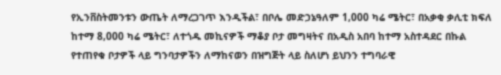የኢንቨስትመንቱን ውጤት ለማረጋገጥ እንዲችል፣ በቦሌ መድኃኔዓለም 1,000 ካሬ ሜትር፣ በአቃቂ ቃሊቲ ክፍለ ከተማ 8,000 ካሬ ሜትር፣ ለተጎዱ መኪናዎች ማቆያ ቦታ መግዛትና በአዲስ አበባ ከተማ አስተዳደር በኩል የተጠየቁ ቦታዎች ላይ ግንባታዎችን ለማከናወን በዝግጅት ላይ ስለሆነ ይህንን ተግባራዊ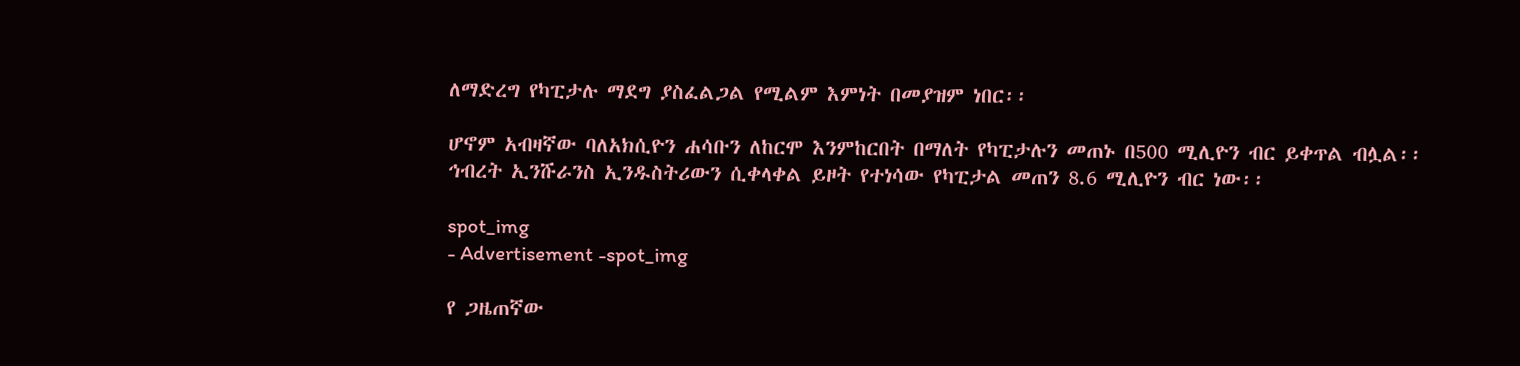ለማድረግ የካፒታሉ ማደግ ያስፈልጋል የሚልም እምነት በመያዝም ነበር፡፡

ሆኖም አብዛኛው ባለአክሲዮን ሐሳቡን ለከርሞ እንምከርበት በማለት የካፒታሉን መጠኑ በ500 ሚሊዮን ብር ይቀጥል ብሏል፡፡ ኅብረት ኢንሹራንስ ኢንዱስትሪውን ሲቀላቀል ይዞት የተነሳው የካፒታል መጠን 8.6 ሚሊዮን ብር ነው፡፡

spot_img
- Advertisement -spot_img

የ ጋዜጠኛው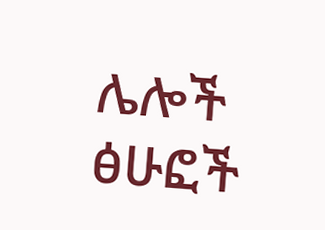ሌሎች ፅሁፎች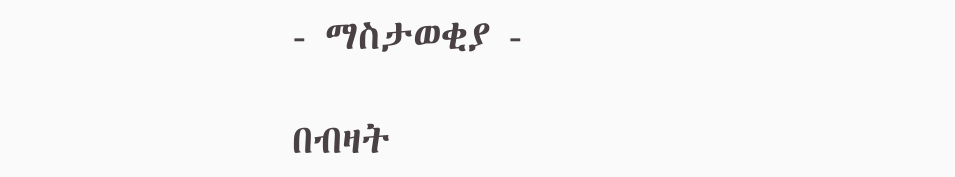- ማስታወቂያ -

በብዛት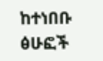ከተነበቡ ፅሁፎች